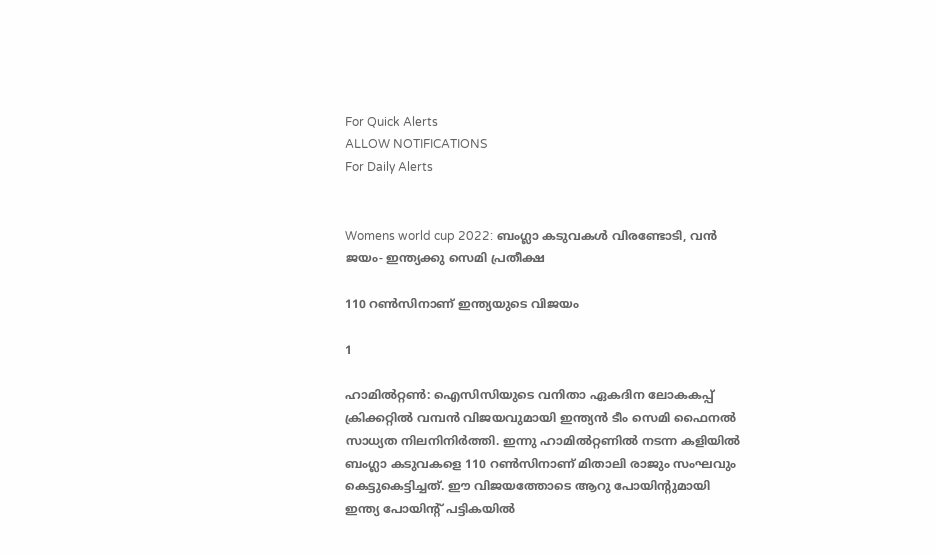For Quick Alerts
ALLOW NOTIFICATIONS
For Daily Alerts


Womens world cup 2022: ബംഗ്ലാ കടുവകള്‍ വിരണ്ടോടി, വന്‍ ജയം- ഇന്ത്യക്കു സെമി പ്രതീക്ഷ

110 റണ്‍സിനാണ് ഇന്ത്യയുടെ വിജയം

1

ഹാമില്‍റ്റണ്‍: ഐസിസിയുടെ വനിതാ ഏകദിന ലോകകപ്പ് ക്രിക്കറ്റില്‍ വമ്പന്‍ വിജയവുമായി ഇന്ത്യന്‍ ടീം സെമി ഫൈനല്‍ സാധ്യത നിലനിനിര്‍ത്തി. ഇന്നു ഹാമില്‍റ്റണില്‍ നടന്ന കളിയില്‍ ബംഗ്ലാ കടുവകളെ 110 റണ്‍സിനാണ് മിതാലി രാജും സംഘവും കെട്ടുകെട്ടിച്ചത്. ഈ വിജയത്തോടെ ആറു പോയിന്റുമായി ഇന്ത്യ പോയിന്റ് പട്ടികയില്‍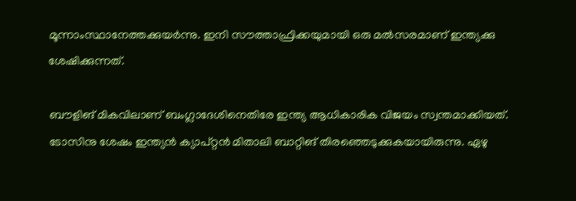മൂന്നാംസ്ഥാനേത്തക്കുയര്‍ന്നു. ഇനി സൗത്താഫ്രിക്കയുമായി ഒരു മല്‍സരമാണ് ഇന്ത്യക്കു ശേഷിക്കുന്നത്.

ബൗളിങ് മികവിലാണ് ബംഗ്ലാദേശിനെതിരേ ഇന്ത്യ ആധികാരിക വിജയം സ്വന്തമാക്കിയത്. ടോസിനു ശേഷം ഇന്ത്യന്‍ ക്യാപ്റ്റന്‍ മിതാലി ബാറ്റിങ് തിരഞ്ഞെടുക്കുകയായിരുന്നു. ഏഴു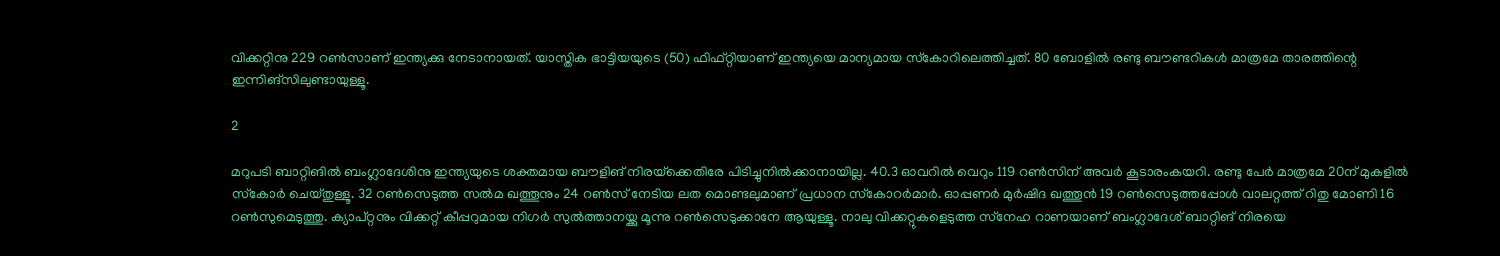വിക്കറ്റിനു 229 റണ്‍സാണ് ഇന്ത്യക്കു നേടാനായത്. യാസ്തിക ഭാട്ടിയയുടെ (50) ഫിഫ്റ്റിയാണ് ഇന്ത്യയെ മാന്യമായ സ്‌കോറിലെത്തിച്ചത്. 80 ബോളില്‍ രണ്ടു ബൗണ്ടറികള്‍ മാത്രമേ താരത്തിന്റെ ഇന്നിങ്‌സിലുണ്ടായുള്ളൂ.

2

മറുപടി ബാറ്റിങില്‍ ബംഗ്ലാദേശിനു ഇന്ത്യയുടെ ശക്തമായ ബൗളിങ് നിരയ്‌ക്കെതിരേ പിടിച്ചുനില്‍ക്കാനായില്ല. 40.3 ഓവറില്‍ വെറും 119 റണ്‍സിന് അവര്‍ കൂടാരംകയറി. രണ്ടു പേര്‍ മാത്രമേ 20ന് മുകളില്‍ സ്‌കോര്‍ ചെയ്തുള്ളൂ. 32 റണ്‍സെടുത്ത സല്‍മ ഖത്തൂനും 24 റണ്‍സ് നേടിയ ലത മൊണ്ടലുമാണ് പ്രധാന സ്‌കോറര്‍മാര്‍. ഓപ്പണര്‍ മുര്‍ഷിദ ഖത്തൂന്‍ 19 റണ്‍സെടുത്തപ്പോള്‍ വാലറ്റത്ത് റിതു മോണി 16 റണ്‍സുമെടുത്തു. ക്യാപ്റ്റനും വിക്കറ്റ് കീപ്പറുമായ നിഗര്‍ സുല്‍ത്താനയ്ക്കു മൂന്നു റണ്‍സെടുക്കാനേ ആയുള്ളൂ. നാലു വിക്കറ്റുകളെടുത്ത സ്‌നേഹ റാണയാണ് ബംഗ്ലാദേശ് ബാറ്റിങ് നിരയെ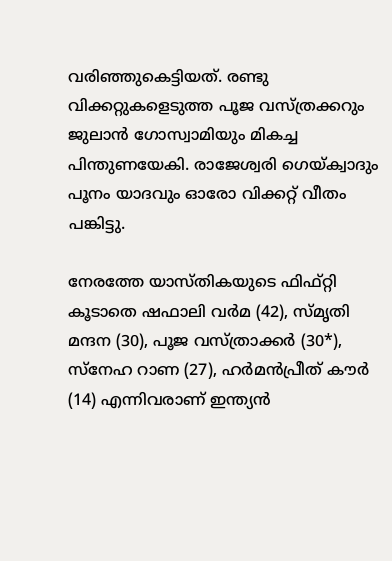വരിഞ്ഞുകെട്ടിയത്. രണ്ടു വിക്കറ്റുകളെടുത്ത പൂജ വസ്ത്രക്കറും ജുലാന്‍ ഗോസ്വാമിയും മികച്ച പിന്തുണയേകി. രാജേശ്വരി ഗെയ്ക്വാദും പൂനം യാദവും ഓരോ വിക്കറ്റ് വീതം പങ്കിട്ടു.

നേരത്തേ യാസ്തികയുടെ ഫിഫ്റ്റി കൂടാതെ ഷഫാലി വര്‍മ (42), സ്മൃതി മന്ദന (30), പൂജ വസ്ത്രാക്കര്‍ (30*), സ്‌നേഹ റാണ (27), ഹര്‍മന്‍പ്രീത് കൗര്‍ (14) എന്നിവരാണ് ഇന്ത്യന്‍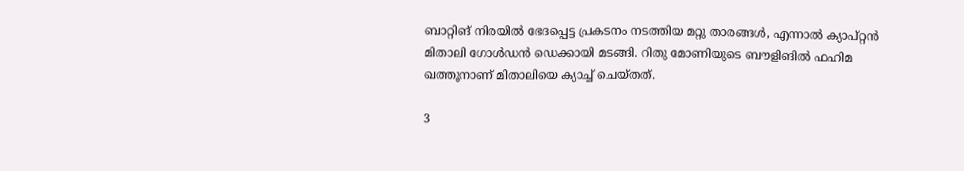ബാറ്റിങ് നിരയില്‍ ഭേദപ്പെട്ട പ്രകടനം നടത്തിയ മറ്റു താരങ്ങള്‍, എന്നാല്‍ ക്യാപ്റ്റന്‍ മിതാലി ഗോള്‍ഡന്‍ ഡെക്കായി മടങ്ങി. റിതു മോണിയുടെ ബൗളിങില്‍ ഫഹിമ ഖത്തൂനാണ് മിതാലിയെ ക്യാച്ച് ചെയ്തത്.

3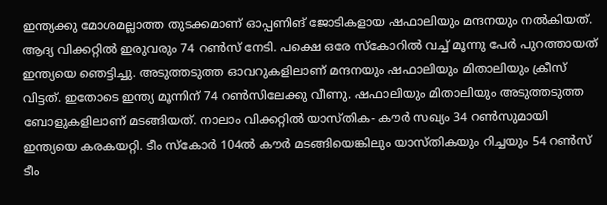ഇന്ത്യക്കു മോശമല്ലാത്ത തുടക്കമാണ് ഓപ്പണിങ് ജോടികളായ ഷഫാലിയും മന്ദനയും നല്‍കിയത്. ആദ്യ വിക്കറ്റില്‍ ഇരുവരും 74 റണ്‍സ് നേടി. പക്ഷെ ഒരേ സ്‌കോറില്‍ വച്ച് മൂന്നു പേര്‍ പുറത്തായത് ഇന്ത്യയെ ഞെട്ടിച്ചു. അടുത്തടുത്ത ഓവറുകളിലാണ് മന്ദനയും ഷഫാലിയും മിതാലിയും ക്രീസ് വിട്ടത്. ഇതോടെ ഇന്ത്യ മൂന്നിന് 74 റണ്‍സിലേക്കു വീണു. ഷഫാലിയും മിതാലിയും അടുത്തടുത്ത ബോളുകളിലാണ് മടങ്ങിയത്. നാലാം വിക്കറ്റില്‍ യാസ്തിക- കൗര്‍ സഖ്യം 34 റണ്‍സുമായി ഇന്ത്യയെ കരകയറ്റി. ടീം സ്‌കോര്‍ 104ല്‍ കൗര്‍ മടങ്ങിയെങ്കിലും യാസ്തികയും റിച്ചയും 54 റണ്‍സ് ടീം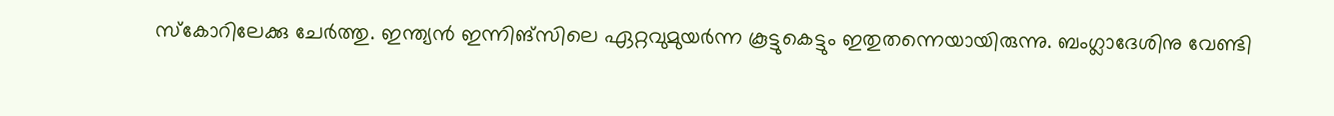സ്‌കോറിലേക്കു ചേര്‍ത്തു. ഇന്ത്യന്‍ ഇന്നിങ്‌സിലെ ഏറ്റവുമുയര്‍ന്ന കൂട്ടുകെട്ടും ഇതുതന്നെയായിരുന്നു. ബംഗ്ലാദേശിനു വേണ്ടി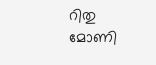റിതു മോണി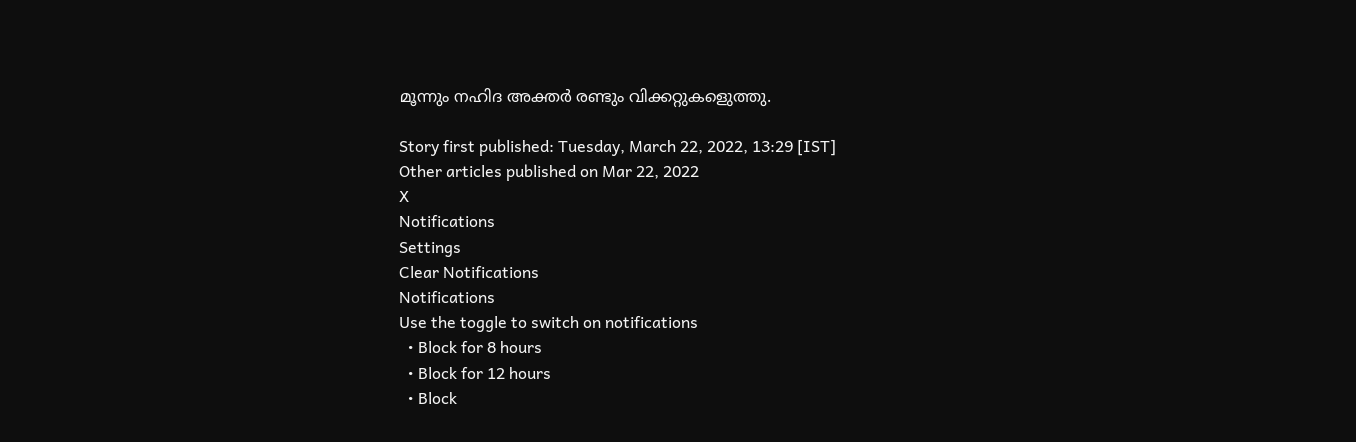മൂന്നും നഹിദ അക്തര്‍ രണ്ടും വിക്കറ്റുകളെുത്തു.

Story first published: Tuesday, March 22, 2022, 13:29 [IST]
Other articles published on Mar 22, 2022
X
Notifications
Settings
Clear Notifications
Notifications
Use the toggle to switch on notifications
  • Block for 8 hours
  • Block for 12 hours
  • Block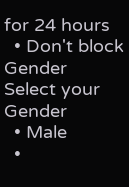for 24 hours
  • Don't block
Gender
Select your Gender
  • Male
  •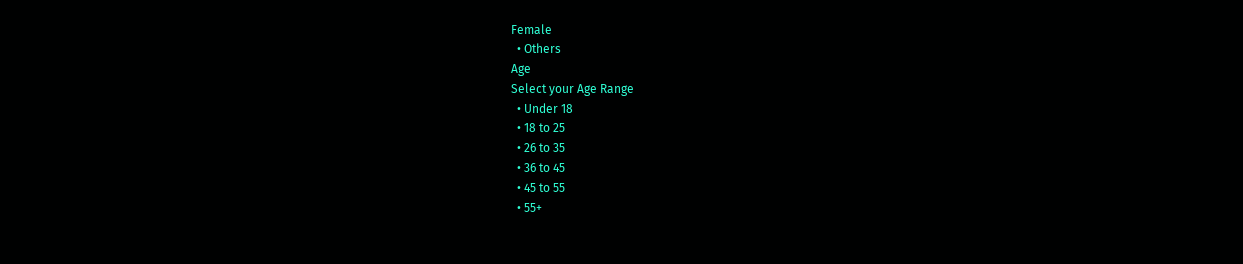Female
  • Others
Age
Select your Age Range
  • Under 18
  • 18 to 25
  • 26 to 35
  • 36 to 45
  • 45 to 55
  • 55+